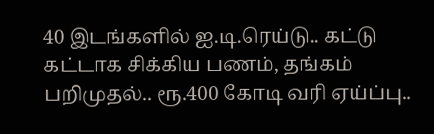40 இடங்களில் ஐ.டி.ரெய்டு.. கட்டு கட்டாக சிக்கிய பணம், தங்கம் பறிமுதல்.. ரூ.400 கோடி வரி ஏய்ப்பு..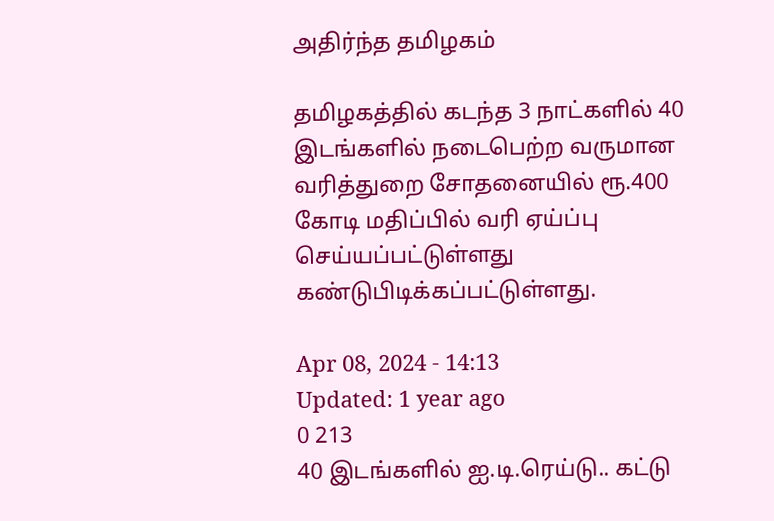அதிர்ந்த தமிழகம்

தமிழகத்தில் கடந்த 3 நாட்களில் 40 இடங்களில் நடைபெற்ற வருமான வரித்துறை சோதனையில் ரூ.400 கோடி மதிப்பில் வரி ஏய்ப்பு செய்யப்பட்டுள்ளது கண்டுபிடிக்கப்பட்டுள்ளது.

Apr 08, 2024 - 14:13
Updated: 1 year ago
0 213
40 இடங்களில் ஐ.டி.ரெய்டு.. கட்டு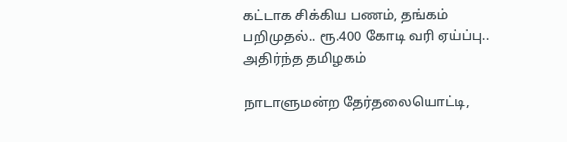கட்டாக சிக்கிய பணம், தங்கம் பறிமுதல்.. ரூ.400 கோடி வரி ஏய்ப்பு.. அதிர்ந்த தமிழகம்

நாடாளுமன்ற தேர்தலையொட்டி,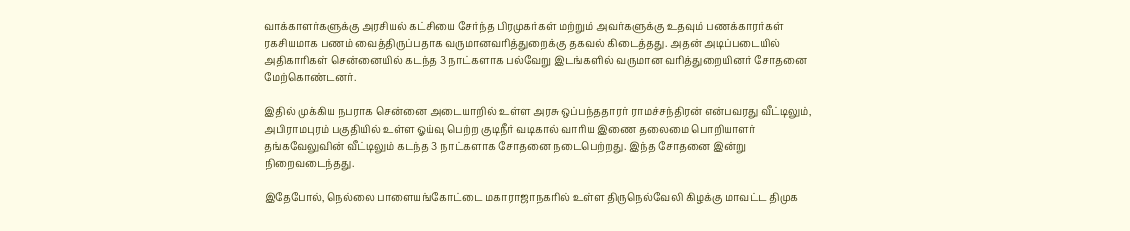வாக்காளர்களுக்கு அரசியல் கட்சியை சேர்ந்த பிரமுகர்கள் மற்றும் அவர்களுக்கு உதவும் பணக்காரர்கள் ரகசியமாக பணம் வைத்திருப்பதாக வருமானவரித்துறைக்கு தகவல் கிடைத்தது. அதன் அடிப்படையில் அதிகாரிகள் சென்னையில் கடந்த 3 நாட்களாக பல்வேறு இடங்களில் வருமான வரித்துறையினர் சோதனை மேற்கொண்டனர்.

இதில் முக்கிய நபராக சென்னை அடையாறில் உள்ள அரசு ஒப்பந்ததாரர் ராமச்சந்திரன் என்பவரது வீட்டிலும், அபிராமபுரம் பகுதியில் உள்ள ஓய்வு பெற்ற குடிநீர் வடிகால் வாரிய இணை தலைமை பொறியாளர் தங்கவேலுவின் வீட்டிலும் கடந்த 3 நாட்களாக சோதனை நடைபெற்றது. இந்த சோதனை இன்று நிறைவடைந்தது.

இதேபோல், நெல்லை பாளையங்கோட்டை மகாராஜாநகரில் உள்ள திருநெல்வேலி கிழக்கு மாவட்ட திமுக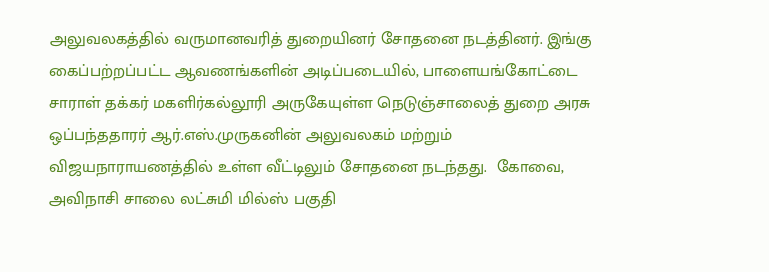அலுவலகத்தில் வருமானவரித் துறையினர் சோதனை நடத்தினர். இங்கு கைப்பற்றப்பட்ட ஆவணங்களின் அடிப்படையில், பாளையங்கோட்டை சாராள் தக்கர் மகளிர்கல்லூரி அருகேயுள்ள நெடுஞ்சாலைத் துறை அரசு ஒப்பந்ததாரர் ஆர்.எஸ்.முருகனின் அலுவலகம் மற்றும் விஜயநாராயணத்தில் உள்ள வீட்டிலும் சோதனை நடந்தது.  கோவை, அவிநாசி சாலை லட்சுமி மில்ஸ் பகுதி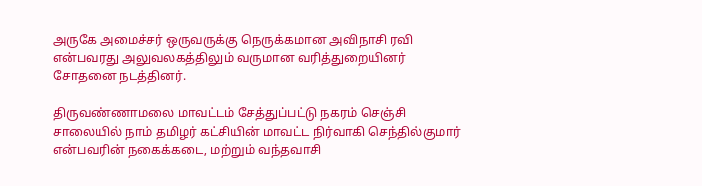அருகே அமைச்சர் ஒருவருக்கு நெருக்கமான அவிநாசி ரவி என்பவரது அலுவலகத்திலும் வருமான வரித்துறையினர் சோதனை நடத்தினர்.

திருவண்ணாமலை மாவட்டம் சேத்துப்பட்டு நகரம் செஞ்சி சாலையில் நாம் தமிழர் கட்சியின் மாவட்ட நிர்வாகி செந்தில்குமார் என்பவரின் நகைக்கடை, மற்றும் வந்தவாசி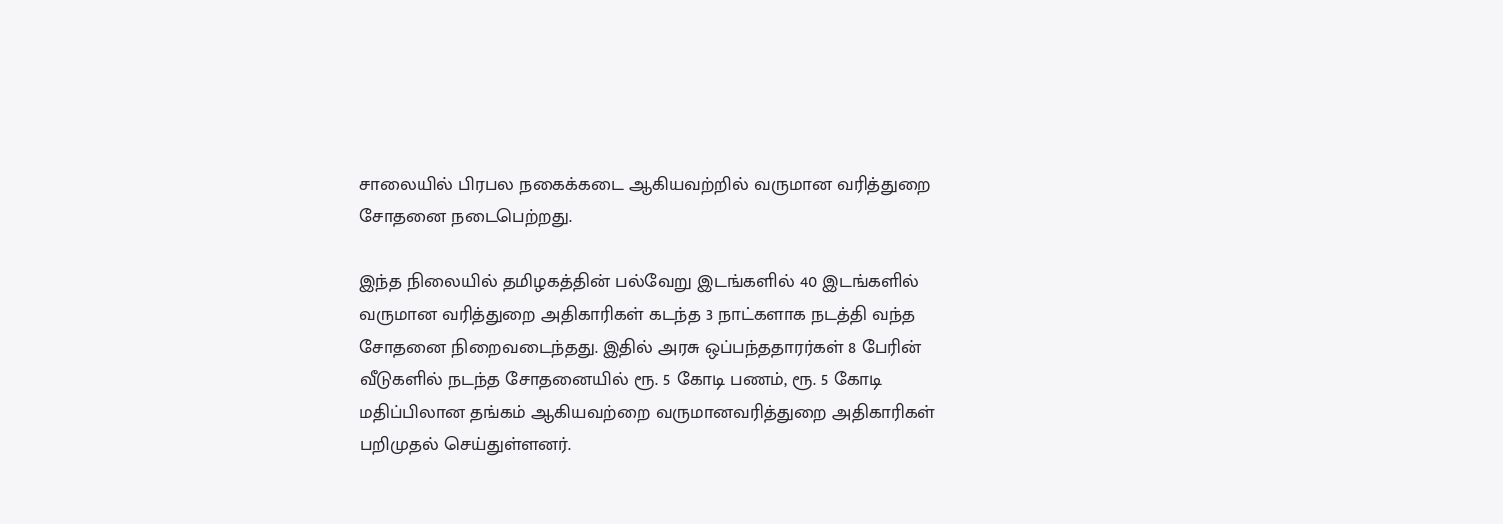சாலையில் பிரபல நகைக்கடை ஆகியவற்றில் வருமான வரித்துறை சோதனை நடைபெற்றது.

இந்த நிலையில் தமிழகத்தின் பல்வேறு இடங்களில் 40 இடங்களில் வருமான வரித்துறை அதிகாரிகள் கடந்த 3 நாட்களாக நடத்தி வந்த சோதனை நிறைவடைந்தது. இதில் அரசு ஒப்பந்ததாரர்கள் 8 பேரின் வீடுகளில் நடந்த சோதனையில் ரூ. 5 கோடி பணம், ரூ. 5 கோடி மதிப்பிலான தங்கம் ஆகியவற்றை வருமானவரித்துறை அதிகாரிகள் பறிமுதல் செய்துள்ளனர்.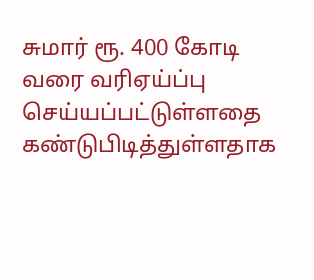சுமார் ரூ. 400 கோடி வரை வரிஏய்ப்பு செய்யப்பட்டுள்ளதை கண்டுபிடித்துள்ளதாக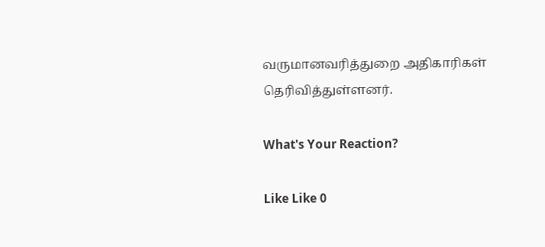வருமானவரித்துறை அதிகாரிகள் தெரிவித்துள்ளனர்.

What's Your Reaction?

Like Like 0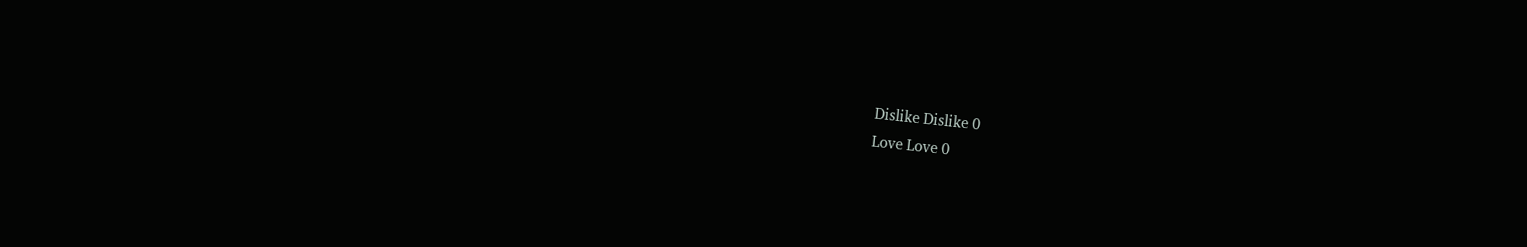Dislike Dislike 0
Love Love 0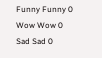Funny Funny 0
Wow Wow 0
Sad Sad 0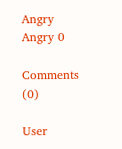Angry Angry 0

Comments (0)

User